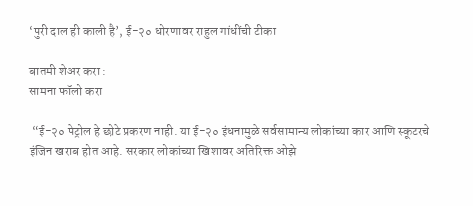‘पुरी दाल ही काली है’, ई-२० धोरणावर राहुल गांधींची टीका

बातमी शेअर करा :
सामना फॉलो करा

 “ई-२० पेट्रोल हे छोटे प्रकरण नाही. या ई-२० इंधनामुळे सर्वसामान्य लोकांच्या कार आणि स्कूटरचे इंजिन खराब होत आहे. सरकार लोकांच्या खिशावर अतिरिक्त ओझे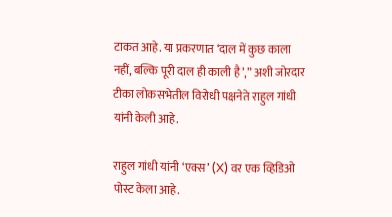टाकत आहे. या प्रकरणात ‘दाल में कुछ काला नहीं, बल्कि पूरी दाल ही काली है’,” अशी जोरदार टीका लोकसभेतील विरोधी पक्षनेते राहुल गांधी यांनी केली आहे.

राहुल गांधी यांनी ‘एक्स’ (X) वर एक व्हिडिओ पोस्ट केला आहे.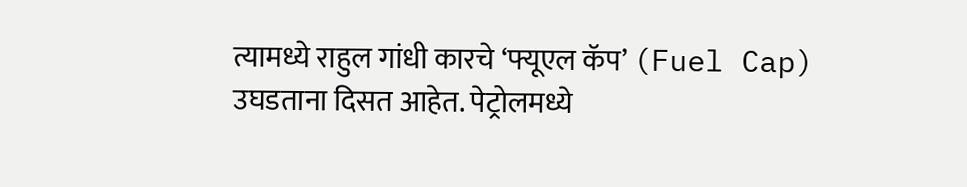त्यामध्ये राहुल गांधी कारचे ‘फ्यूएल कॅप’ (Fuel Cap) उघडताना दिसत आहेत. पेट्रोलमध्ये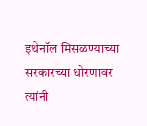इथेनॉल मिसळण्याच्या सरकारच्या धोरणावर त्यांनी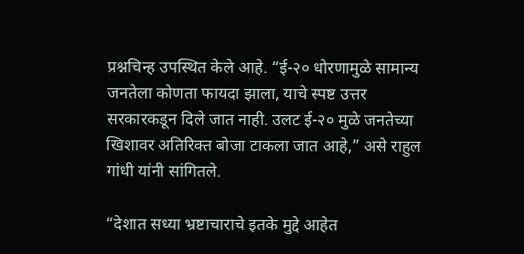प्रश्नचिन्ह उपस्थित केले आहे. “ई-२० धोरणामुळे सामान्य जनतेला कोणता फायदा झाला, याचे स्पष्ट उत्तर सरकारकडून दिले जात नाही. उलट ई-२० मुळे जनतेच्या खिशावर अतिरिक्त बोजा टाकला जात आहे,” असे राहुल गांधी यांनी सांगितले.

“देशात सध्या भ्रष्टाचाराचे इतके मुद्दे आहेत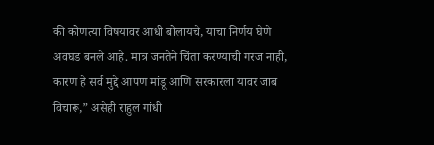की कोणत्या विषयावर आधी बोलायचे, याचा निर्णय घेणे अवघड बनले आहे. मात्र जनतेने चिंता करण्याची गरज नाही, कारण हे सर्व मुद्दे आपण मांडू आणि सरकारला यावर जाब विचारू,” असेही राहुल गांधी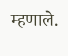म्हणाले.